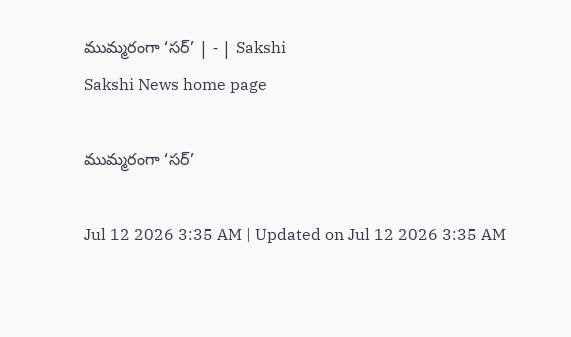ముమ్మరంగా ‘సర్‌’ | - | Sakshi
Sakshi News home page

ముమ్మరంగా ‘సర్‌’

Jul 12 2026 3:35 AM | Updated on Jul 12 2026 3:35 AM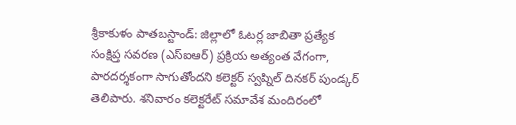శ్రీకాకుళం పాతబస్టాండ్‌: జిల్లాలో ఓటర్ల జాబితా ప్రత్యేక సంక్షిప్త సవరణ (ఎస్‌ఐఆర్‌) ప్రక్రియ అత్యంత వేగంగా, పారదర్శకంగా సాగుతోందని కలెక్టర్‌ స్వప్నిల్‌ దినకర్‌ పుండ్కర్‌ తెలిపారు. శనివారం కలెక్టరేట్‌ సమావేశ మందిరంలో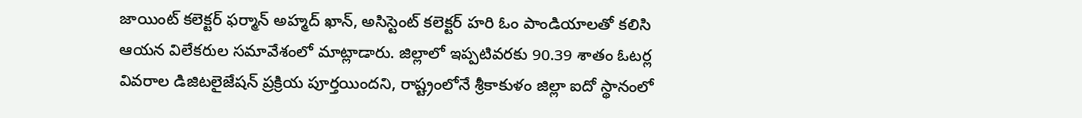జాయింట్‌ కలెక్టర్‌ ఫర్మాన్‌ అహ్మద్‌ ఖాన్‌, అసిస్టెంట్‌ కలెక్టర్‌ హరి ఓం పాండియాలతో కలిసి ఆయన విలేకరుల సమావేశంలో మాట్లాడారు. జిల్లాలో ఇప్పటివరకు 90.39 శాతం ఓటర్ల వివరాల డిజిటలైజేషన్‌ ప్రక్రియ పూర్తయిందని, రాష్ట్రంలోనే శ్రీకాకుళం జిల్లా ఐదో స్థానంలో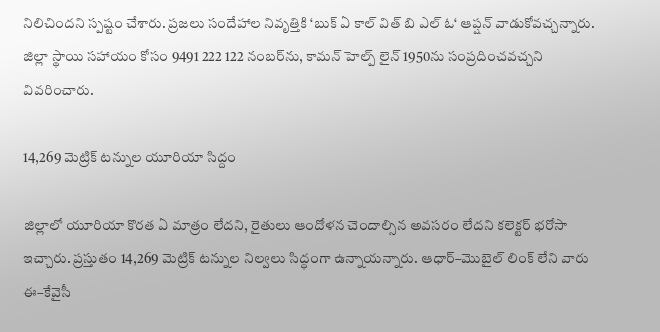నిలిచిందని స్పష్టం చేశారు. ప్రజలు సందేహాల నివృత్తికి ‘బుక్‌ ఏ కాల్‌ విత్‌ బి ఎల్‌ ఓ‘ ఆప్షన్‌ వాడుకోవచ్చన్నారు. జిల్లా స్థాయి సహాయం కోసం 9491 222 122 నంబర్‌ను, కామన్‌ హెల్ప్‌ లైన్‌ 1950ను సంప్రదించవచ్చని వివరించారు.

14,269 మెట్రిక్‌ టన్నుల యూరియా సిద్దం

జిల్లాలో యూరియా కొరత ఏ మాత్రం లేదని, రైతులు ఆందోళన చెందాల్సిన అవసరం లేదని కలెక్టర్‌ భరోసా ఇచ్చారు. ప్రస్తుతం 14,269 మెట్రిక్‌ టన్నుల నిల్వలు సిద్ధంగా ఉన్నాయన్నారు. ఆధార్‌–మొబైల్‌ లింక్‌ లేని వారు ఈ–కేవైసీ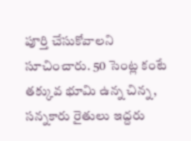పూర్తి చేసుకోవాలని సూచించారు. 50 సెంట్ల కంటే తక్కువ భూమి ఉన్న చిన్న, సన్నకారు రైతులు ఇద్దరు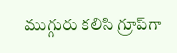ముగ్గురు కలిసి గ్రూప్‌గా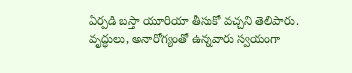ఏర్పడి బస్తా యూరియా తీసుకో వచ్చని తెలిపారు. వృద్ధులు, అనారోగ్యంతో ఉన్నవారు స్వయంగా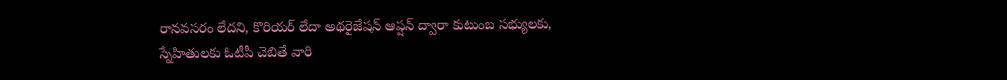రానవసరం లేదని, కొరియర్‌ లేదా అథరైజేషన్‌ ఆప్షన్‌ ద్వారా కుటుంబ సభ్యులకు, స్నేహితులకు ఓటీపీ చెబితే వారి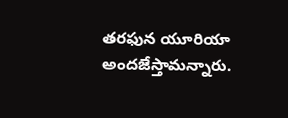తరఫున యూరియా అందజేస్తామన్నారు.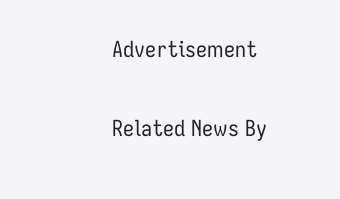Advertisement

Related News By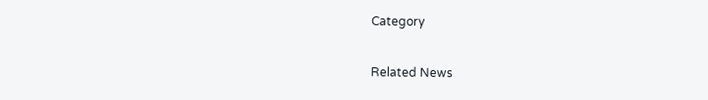Category

Related News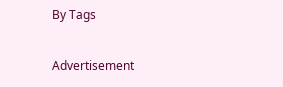By Tags

Advertisement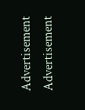Advertisement
Advertisement